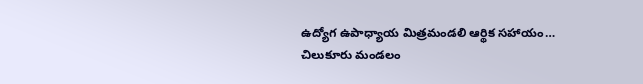ఉద్యోగ ఉపాధ్యాయ మిత్రమండలి ఆర్థిక సహాయం…
చిలుకూరు మండలం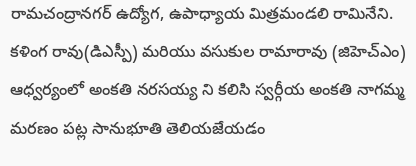రామచంద్రానగర్ ఉద్యోగ, ఉపాధ్యాయ మిత్రమండలి రామినేని. కళింగ రావు(డిఎస్పీ) మరియు వసుకుల రామారావు (జిహెచ్ఎం) ఆధ్వర్యంలో అంకతి నరసయ్య ని కలిసి స్వర్గీయ అంకతి నాగమ్మ మరణం పట్ల సానుభూతి తెలియజేయడం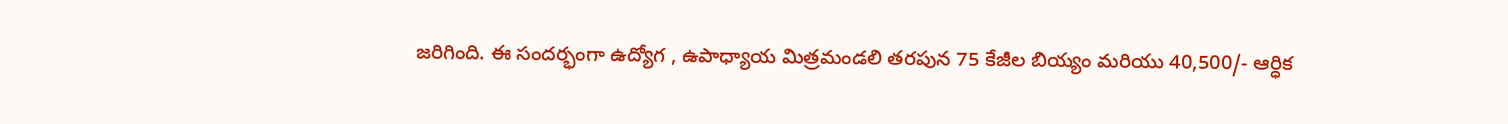జరిగింది. ఈ సందర్భంగా ఉద్యోగ , ఉపాధ్యాయ మిత్రమండలి తరపున 75 కేజీల బియ్యం మరియు 40,500/- ఆర్ధిక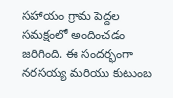సహాయం గ్రామ పెద్దల సమక్షంలో అందించడం జరిగింది. ఈ సందర్భంగా నరసయ్య మరియు కుటుంబ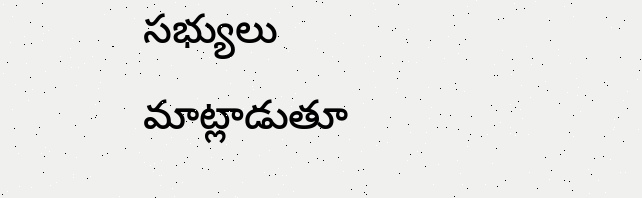సభ్యులు మాట్లాడుతూ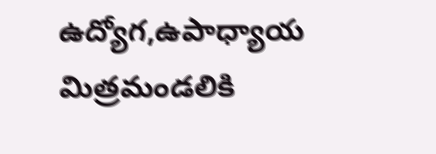ఉద్యోగ,ఉపాధ్యాయ మిత్రమండలికి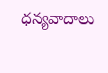ధన్యవాదాలు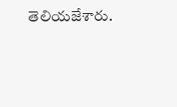తెలియజేశారు.